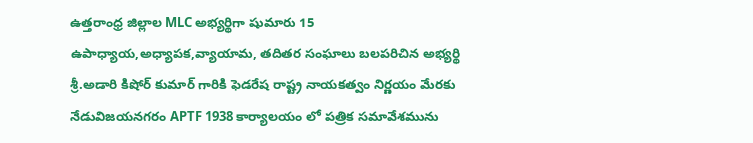ఉత్తరాంధ్ర జిల్లాల MLC అభ్యర్థిగా షుమారు 15 ఉపాధ్యాయ,అధ్యాపక,వ్యాయామ, తదితర సంఘాలు బలపరిచిన అభ్యర్థి శ్రీ.అడారి కిషోర్ కుమార్ గారికి ఫెడరేష రాష్ట్ర నాయకత్వం నిర్ణయం మేరకు నేడువిజయనగరం APTF 1938 కార్యాలయం లో పత్రిక సమావేశమును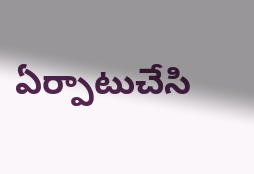ఏర్పాటుచేసి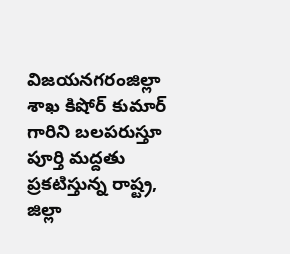విజయనగరంజిల్లా శాఖ కిషోర్ కుమార్ గారిని బలపరుస్తూ పూర్తి మద్దతు ప్రకటిస్తున్న రాష్ట్ర, జిల్లా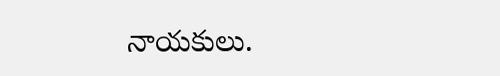నాయకులు.